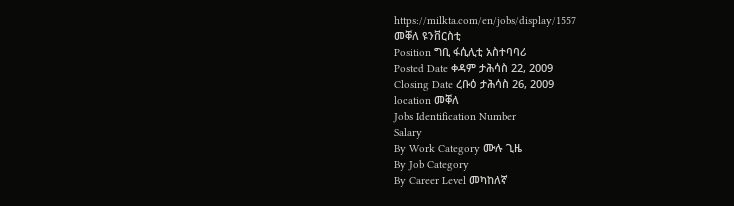https://milkta.com/en/jobs/display/1557
መቐለ ዩንቨርስቲ
Position ግቢ ፋሲሊቲ አስተባባሪ
Posted Date ቀዳም ታሕሳስ 22, 2009
Closing Date ረቡዕ ታሕሳስ 26, 2009
location መቐለ
Jobs Identification Number
Salary
By Work Category ሙሉ ጊዜ
By Job Category
By Career Level መካከለኛ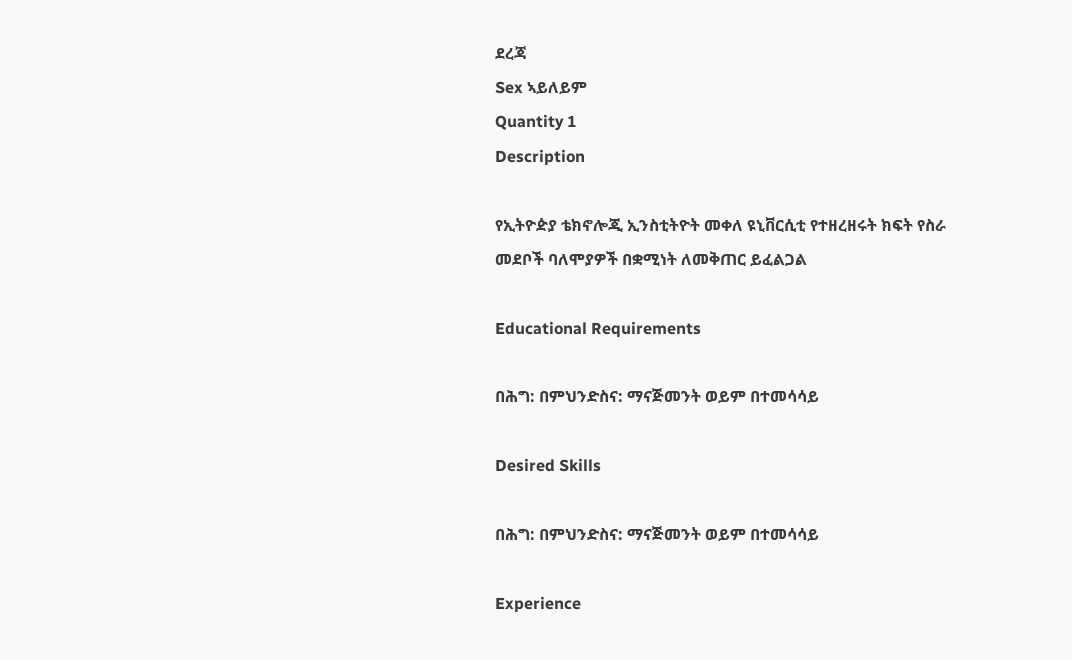ደረጃ
Sex ኣይለይም
Quantity 1
Description

የኢትዮዽያ ቴክኖሎጂ ኢንስቲትዮት መቀለ ዩኒቨርሲቲ የተዘረዘሩት ክፍት የስራ መደቦች ባለሞያዎች በቋሚነት ለመቅጠር ይፈልጋል

Educational Requirements

በሕግ: በምህንድስና: ማናጅመንት ወይም በተመሳሳይ

Desired Skills

በሕግ: በምህንድስና: ማናጅመንት ወይም በተመሳሳይ

Experience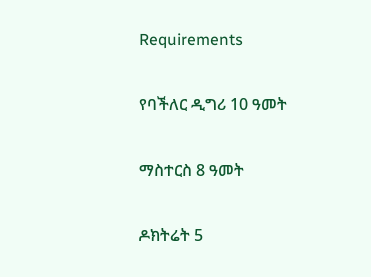Requirements

የባችለር ዲግሪ 10 ዓመት

ማስተርስ 8 ዓመት

ዶክትሬት 5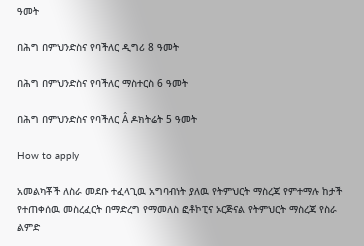ዓመት

በሕግ በምህንድስና የባችለር ዲግሪ 8 ዓመት

በሕግ በምህንድስና የባችለር ማስተርስ 6 ዓመት

በሕግ በምህንድስና የባችለር Â ዶክትሬት 5 ዓመት

How to apply

አመልካቾች ለስራ መደቡ ተፈላጊዉ አግባብነት ያለዉ የትምህርት ማስረጃ የምተማሉ ከታች የተጠቀሰዉ መስረፈርት በማድረግ የማመለስ ፎቶኮፒና ኦርጅናል የትምህርት ማስረጃ የስራ ልምድ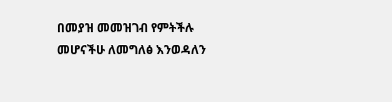በመያዝ መመዝገብ የምትችሉ መሆናችሁ ለመግለፅ እንወዳለን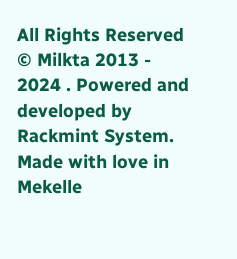All Rights Reserved © Milkta 2013 - 2024 . Powered and developed by Rackmint System. Made with love in Mekelle